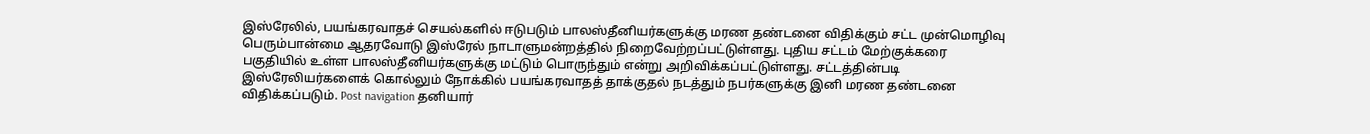இஸ்ரேலில், பயங்கரவாதச் செயல்களில் ஈடுபடும் பாலஸ்தீனியர்களுக்கு மரண தண்டனை விதிக்கும் சட்ட முன்மொழிவு பெரும்பான்மை ஆதரவோடு இஸ்ரேல் நாடாளுமன்றத்தில் நிறைவேற்றப்பட்டுள்ளது. புதிய சட்டம் மேற்குக்கரை பகுதியில் உள்ள பாலஸ்தீனியர்களுக்கு மட்டும் பொருந்தும் என்று அறிவிக்கப்பட்டுள்ளது. சட்டத்தின்படி இஸ்ரேலியர்களைக் கொல்லும் நோக்கில் பயங்கரவாதத் தாக்குதல் நடத்தும் நபர்களுக்கு இனி மரண தண்டனை விதிக்கப்படும். Post navigation தனியார்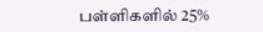பள்ளிகளில் 25%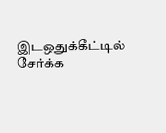இடஒதுக்கீட்டில் சேர்க்க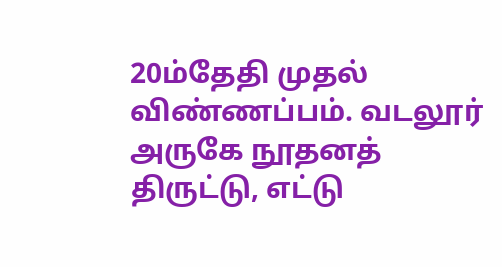20ம்தேதி முதல் விண்ணப்பம். வடலூர் அருகே நூதனத் திருட்டு, எட்டு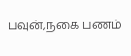பவுன்,நகை பணம்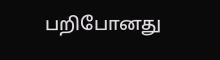பறிபோனது